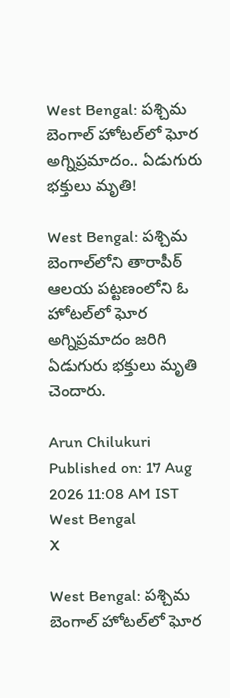West Bengal: పశ్చిమ బెంగాల్‌ హోటల్‌లో ఘోర అగ్నిప్రమాదం.. ఏడుగురు భక్తులు మృతి!

West Bengal: పశ్చిమ బెంగాల్‌లోని తారాపీఠ్ ఆలయ పట్టణంలోని ఓ హోటల్‌లో ఘోర అగ్నిప్రమాదం జరిగి ఏడుగురు భక్తులు మృతి చెందారు.

Arun Chilukuri
Published on: 17 Aug 2026 11:08 AM IST
West Bengal
X

West Bengal: పశ్చిమ బెంగాల్‌ హోటల్‌లో ఘోర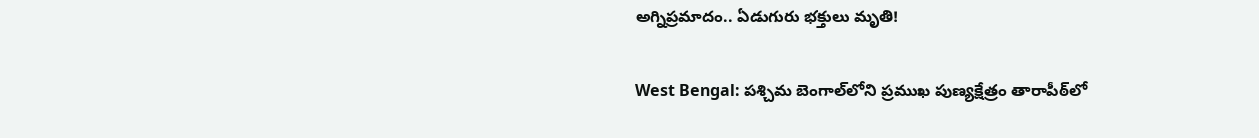అగ్నిప్రమాదం.. ఏడుగురు భక్తులు మృతి!

West Bengal: పశ్చిమ బెంగాల్‌లోని ప్రముఖ పుణ్యక్షేత్రం తారాపీఠ్‌లో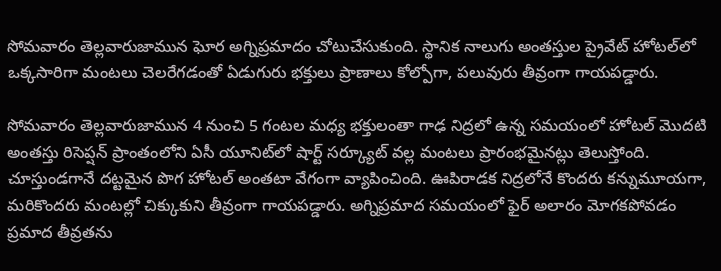సోమవారం తెల్లవారుజామున ఘోర అగ్నిప్రమాదం చోటుచేసుకుంది. స్థానిక నాలుగు అంతస్తుల ప్రైవేట్ హోటల్‌లో ఒక్కసారిగా మంటలు చెలరేగడంతో ఏడుగురు భక్తులు ప్రాణాలు కోల్పోగా, పలువురు తీవ్రంగా గాయపడ్డారు.

సోమవారం తెల్లవారుజామున 4 నుంచి 5 గంటల మధ్య భక్తులంతా గాఢ నిద్రలో ఉన్న సమయంలో హోటల్ మొదటి అంతస్తు రిసెప్షన్ ప్రాంతంలోని ఏసీ యూనిట్‌లో షార్ట్ సర్క్యూట్ వల్ల మంటలు ప్రారంభమైనట్లు తెలుస్తోంది. చూస్తుండగానే దట్టమైన పొగ హోటల్ అంతటా వేగంగా వ్యాపించింది. ఊపిరాడక నిద్రలోనే కొందరు కన్నుమూయగా, మరికొందరు మంటల్లో చిక్కుకుని తీవ్రంగా గాయపడ్డారు. అగ్నిప్రమాద సమయంలో ఫైర్ అలారం మోగకపోవడం ప్రమాద తీవ్రతను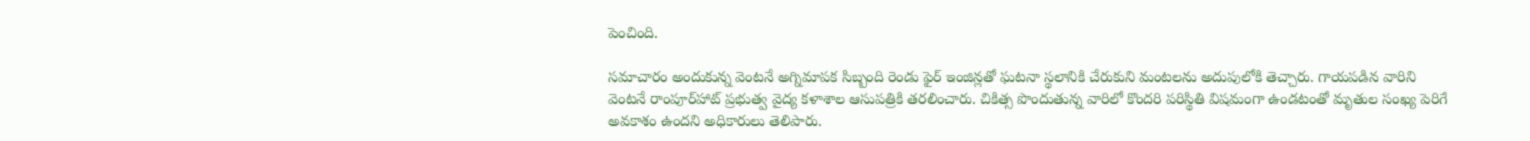పెంచింది.

సమాచారం అందుకున్న వెంటనే అగ్నిమాపక సిబ్బంది రెండు ఫైర్ ఇంజిన్లతో ఘటనా స్థలానికి చేరుకుని మంటలను అదుపులోకి తెచ్చారు. గాయపడిన వారిని వెంటనే రాంపూర్‌హాట్ ప్రభుత్వ వైద్య కళాశాల ఆసుపత్రికి తరలించారు. చికిత్స పొందుతున్న వారిలో కొందరి పరిస్థితి విషమంగా ఉండటంతో మృతుల సంఖ్య పెరిగే అవకాశం ఉందని అధికారులు తెలిపారు.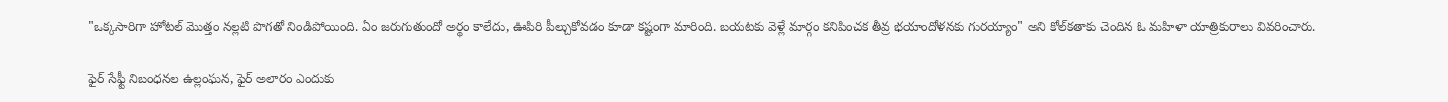"ఒక్కసారిగా హోటల్ మొత్తం నల్లటి పొగతో నిండిపోయింది. ఏం జరుగుతుందో అర్థం కాలేదు, ఊపిరి పీల్చుకోవడం కూడా కష్టంగా మారింది. బయటకు వెళ్లే మార్గం కనిపించక తీవ్ర భయాందోళనకు గురయ్యాం" అని కోల్‌కతాకు చెందిన ఓ మహిళా యాత్రికురాలు వివరించారు.

ఫైర్ సేఫ్టీ నిబంధనల ఉల్లంఘన, ఫైర్ అలారం ఎందుకు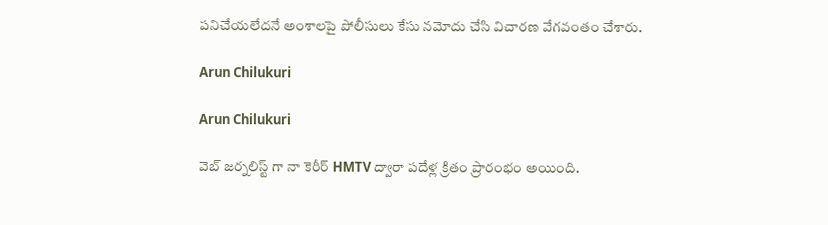పనిచేయలేదనే అంశాలపై పోలీసులు కేసు నమోదు చేసి విచారణ వేగవంతం చేశారు.

Arun Chilukuri

Arun Chilukuri

వెబ్ జర్నలిస్ట్ గా నా కెరీర్ HMTV ద్వారా పదేళ్ల క్రితం ప్రారంభం అయింది.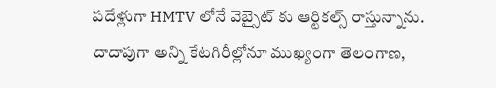పదేళ్లుగా HMTV లోనే వెబ్సైట్ కు ఆర్టికల్స్ రాస్తున్నాను. దాదాపుగా అన్ని కేటగిరీల్లోనూ ముఖ్యంగా తెలంగాణ,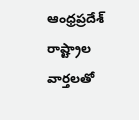ఆంధ్రప్రదేశ్ రాష్ట్రాల వార్తలతో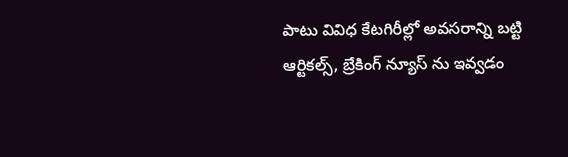పాటు వివిధ కేటగిరీల్లో అవసరాన్ని బట్టి ఆర్టికల్స్, బ్రేకింగ్ న్యూస్ ను ఇవ్వడం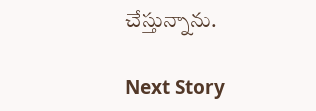చేస్తున్నాను.

Next Story